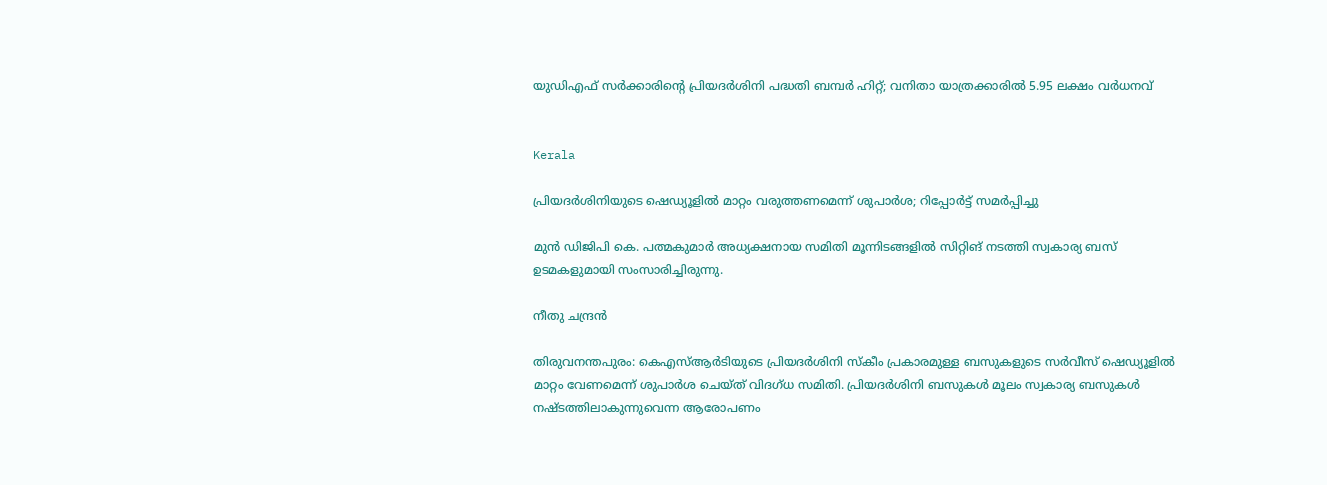യുഡിഎഫ് സർക്കാരിന്‍റെ പ്രിയദർശിനി പദ്ധതി ബമ്പർ ഹിറ്റ്; വനിതാ യാത്രക്കാരിൽ 5.95 ലക്ഷം വർധനവ്


Kerala

പ്രിയദർശിനിയുടെ ഷെഡ്യൂളിൽ മാറ്റം വരുത്തണമെന്ന് ശുപാർശ; റിപ്പോർട്ട് സമർപ്പിച്ചു

മുൻ ഡിജിപി കെ. പത്മകുമാർ അധ്യക്ഷനായ സമിതി മൂന്നിടങ്ങളിൽ സിറ്റിങ് നടത്തി സ്വകാര്യ ബസ് ഉടമകളുമായി സംസാരിച്ചിരുന്നു.

നീതു ചന്ദ്രൻ

തിരുവനന്തപുരം: കെഎസ്ആർടിയുടെ പ്രിയദർശിനി സ്കീം പ്രകാരമുള്ള ബസുകളുടെ സർവീസ് ഷെഡ്യൂളിൽ മാറ്റം വേണമെന്ന് ശുപാർശ ചെയ്ത് വിദഗ്ധ സമിതി. പ്രിയദർശിനി ബസുകൾ മൂലം സ്വകാര്യ ബസുകൾ നഷ്ടത്തിലാകുന്നുവെന്ന ആരോപണം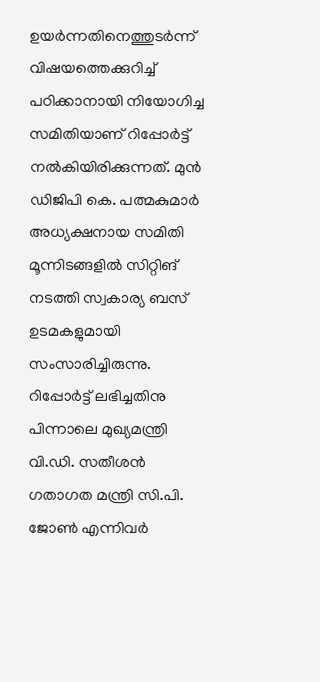ഉയർന്നതിനെത്തുടർന്ന് വിഷയത്തെക്കുറിച്ച് പഠിക്കാനായി നിയോഗിച്ച സമിതിയാണ് റിപ്പോർട്ട് നൽകിയിരിക്കുന്നത്. മുൻ ഡിജിപി കെ. പത്മകുമാർ അധ്യക്ഷനായ സമിതി മൂന്നിടങ്ങളിൽ സിറ്റിങ് നടത്തി സ്വകാര്യ ബസ് ഉടമകളുമായി സംസാരിച്ചിരുന്നു. റിപ്പോർട്ട് ലഭിച്ചതിനു പിന്നാലെ മുഖ്യമന്ത്രി വി.ഡി. സതീശൻ ഗതാഗത മന്ത്രി സി.പി. ജോൺ എന്നിവർ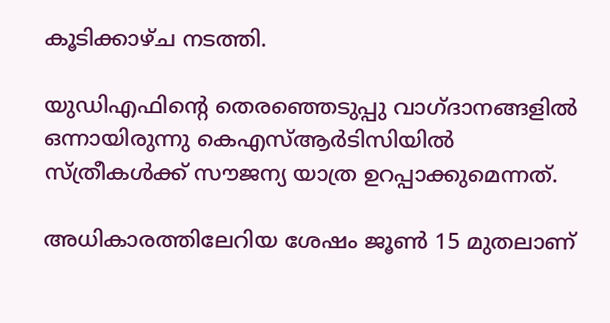കൂടിക്കാഴ്ച നടത്തി.

യുഡിഎഫിന്‍റെ തെരഞ്ഞെടുപ്പു വാഗ്ദാനങ്ങളിൽ ഒന്നായിരുന്നു കെഎസ്ആർടിസിയിൽ സ്ത്രീകൾക്ക് സൗജന്യ യാത്ര ഉറപ്പാക്കുമെന്നത്.

അധികാരത്തിലേറിയ ശേഷം ജൂൺ 15 മുതലാണ്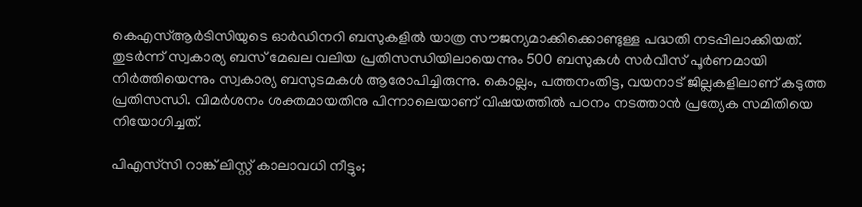കെഎസ്ആർടിസിയുടെ ഓർഡിനറി ബസുകളിൽ യാത്ര സൗജന്യമാക്കിക്കൊണ്ടുള്ള പദ്ധതി നടപ്പിലാക്കിയത്. തുടർന്ന് സ്വകാര്യ ബസ് മേഖല വലിയ പ്രതിസന്ധിയിലായെന്നും 500 ബസുകൾ സർവീസ് പൂർണമായി നിർത്തിയെന്നും സ്വകാര്യ ബസുടമകൾ ആരോപിച്ചിരുന്നു. കൊല്ലം, പത്തനംതിട്ട, വയനാട് ജില്ലകളിലാണ് കടുത്ത പ്രതിസന്ധി. വിമർശനം ശക്തമായതിനു പിന്നാലെയാണ് വിഷയത്തിൽ പഠനം നടത്താൻ പ്രത്യേക സമിതിയെ നിയോഗിച്ചത്.

പിഎസ്‌സി റാങ്ക് ലിസ്റ്റ് കാലാവധി നീട്ടും;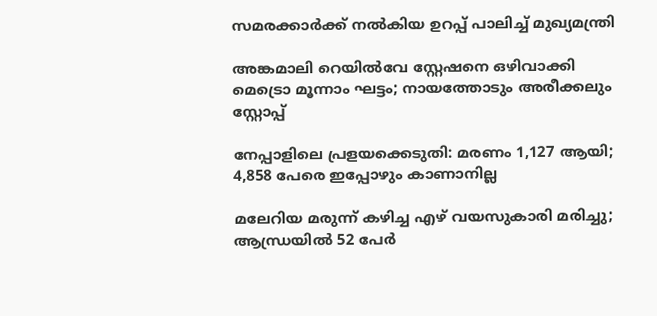സമരക്കാർക്ക് നൽകിയ ഉറപ്പ് പാലിച്ച് മുഖ്യമന്ത്രി

അങ്കമാലി റെയിൽവേ സ്റ്റേഷനെ ഒഴിവാക്കി മെട്രൊ മൂന്നാം ഘട്ടം; നായത്തോടും അരീക്കലും സ്റ്റോപ്പ്

നേപ്പാളിലെ പ്രളയക്കെടുതി: മരണം 1,127 ആയി; 4,858 പേരെ ഇപ്പോഴും കാണാനില്ല

മലേറിയ മരുന്ന് കഴിച്ച എഴ് വയസുകാരി മരിച്ചു; ആന്ധ്രയിൽ 52 പേർ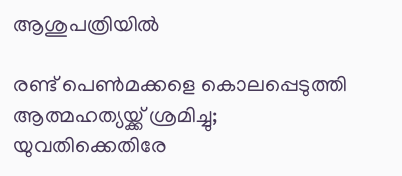ആശുപത്രിയിൽ

രണ്ട് പെൺമക്കളെ കൊലപ്പെടുത്തി ആത്മഹത്യയ്ക്ക് ശ്രമിച്ചു; യുവതിക്കെതിരേ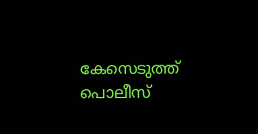കേസെടുത്ത് പൊലീസ്